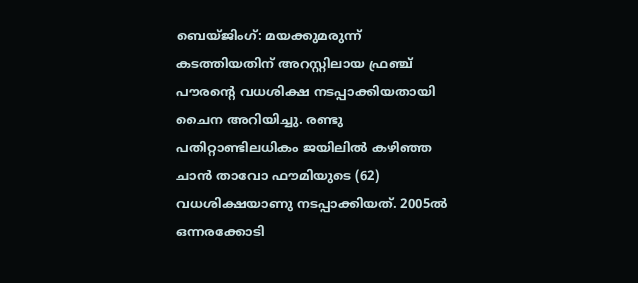ബെയ്ജിംഗ്: മയക്കുമരുന്ന് കടത്തിയതിന് അറസ്റ്റിലായ ഫ്രഞ്ച് പൗരന്റെ വധശിക്ഷ നടപ്പാക്കിയതായി ചൈന അറിയിച്ചു. രണ്ടു പതിറ്റാണ്ടിലധികം ജയിലിൽ കഴിഞ്ഞ ചാൻ താവോ ഫൗമിയുടെ (62) വധശിക്ഷയാണു നടപ്പാക്കിയത്. 2005ൽ ഒന്നരക്കോടി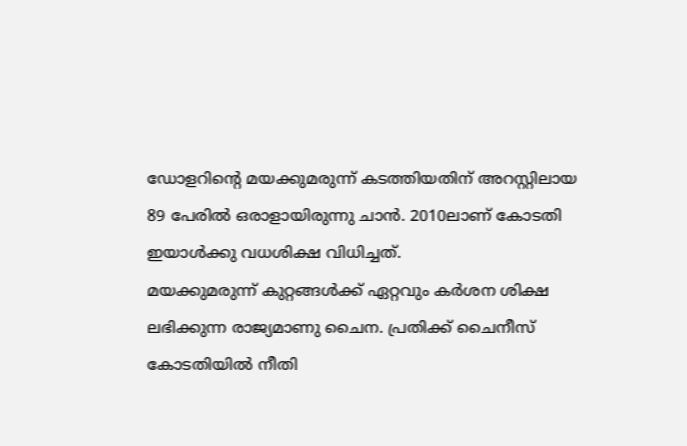ഡോളറിന്റെ മയക്കുമരുന്ന് കടത്തിയതിന് അറസ്റ്റിലായ 89 പേരിൽ ഒരാളായിരുന്നു ചാൻ. 2010ലാണ് കോടതി ഇയാൾക്കു വധശിക്ഷ വിധിച്ചത്.
മയക്കുമരുന്ന് കുറ്റങ്ങൾക്ക് ഏറ്റവും കർശന ശിക്ഷ ലഭിക്കുന്ന രാജ്യമാണു ചൈന. പ്രതിക്ക് ചൈനീസ് കോടതിയിൽ നീതി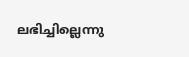ലഭിച്ചില്ലെന്നു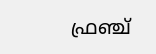ഫ്രഞ്ച്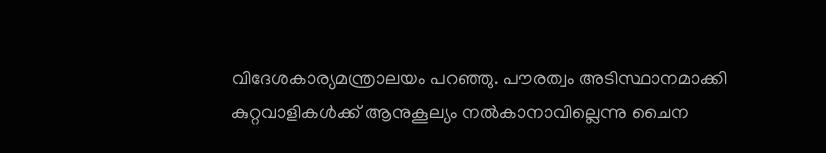വിദേശകാര്യമന്ത്രാലയം പറഞ്ഞു. പൗരത്വം അടിസ്ഥാനമാക്കി കുറ്റവാളികൾക്ക് ആനുകൂല്യം നൽകാനാവില്ലെന്നു ചൈന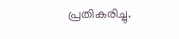പ്രതികരിച്ചു.